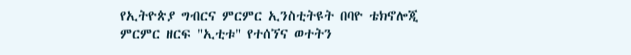የኢትዮጵያ ግብርና ምርምር ኢንስቲትዩት በባዮ ቴክኖሎጂ ምርምር ዘርፍ "ኢቲቱ" የተሰኘና ወተትን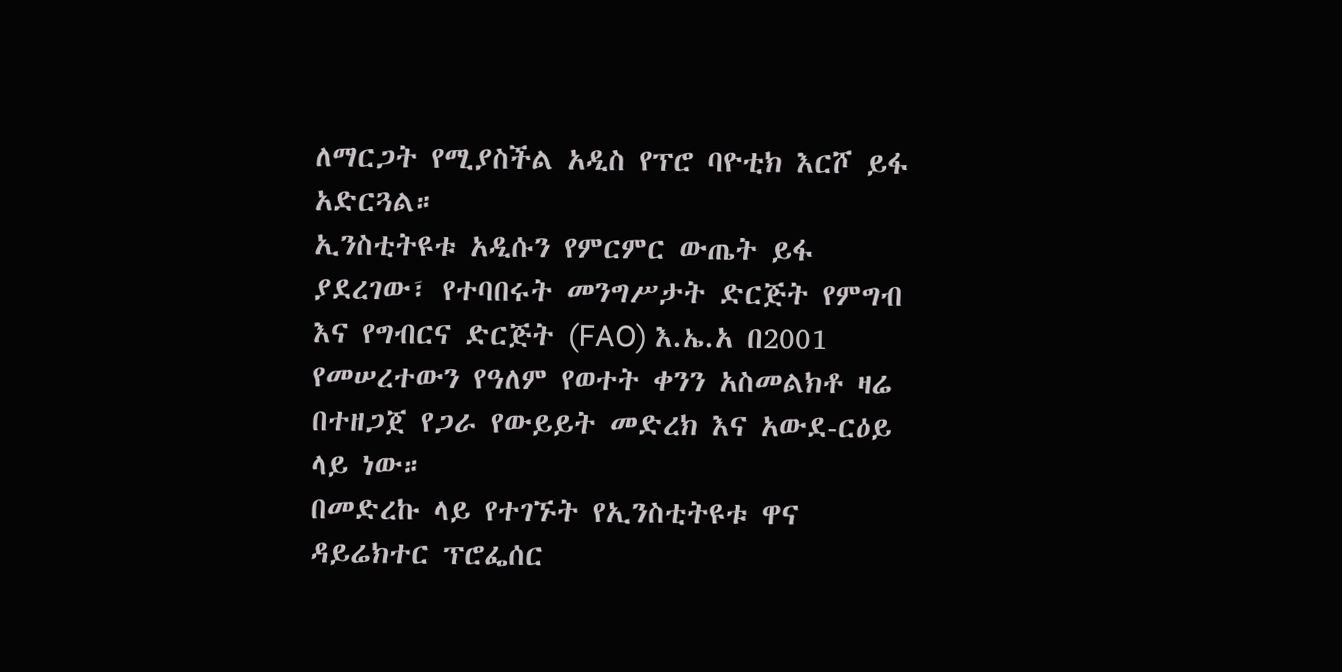ለማርጋት የሚያስችል አዲስ የፕሮ ባዮቲክ እርሾ ይፋ አድርጓል።
ኢንስቲትዩቱ አዲሱን የምርምር ውጤት ይፋ ያደረገው፣ የተባበሩት መንግሥታት ድርጅት የምግብ እና የግብርና ድርጅት (FAO) እ.ኤ.አ በ2001 የመሠረተውን የዓለም የወተት ቀንን አስመልክቶ ዛሬ በተዘጋጀ የጋራ የውይይት መድረክ እና አውደ-ርዕይ ላይ ነው።
በመድረኩ ላይ የተገኙት የኢንስቲትዩቱ ዋና ዳይሬክተር ፕሮፌሰር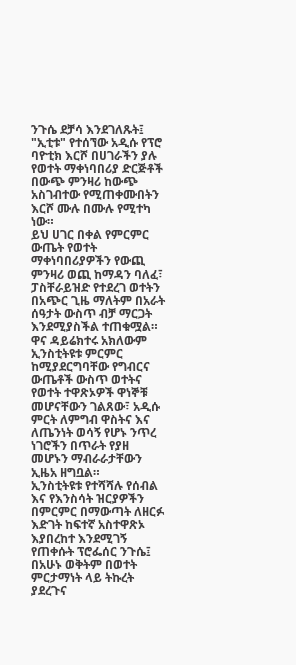ንጉሴ ደቻሳ እንደገለጹት፤ "ኢቲቱ" የተሰኘው አዲሱ የፕሮ ባዮቲክ እርሾ በሀገራችን ያሉ የወተት ማቀነባበሪያ ድርጅቶች በውጭ ምንዛሪ ከውጭ አስገብተው የሚጠቀሙበትን እርሾ ሙሉ በሙሉ የሚተካ ነው።
ይህ ሀገር በቀል የምርምር ውጤት የወተት ማቀነባበሪያዎችን የውጪ ምንዛሪ ወጪ ከማዳን ባለፈ፣ ፓስቸራይዝድ የተደረገ ወተትን በአጭር ጊዜ ማለትም በአራት ሰዓታት ውስጥ ብቻ ማርጋት እንደሚያስችል ተጠቁሟል።
ዋና ዳይሬክተሩ አክለውም ኢንስቲትዩቱ ምርምር ከሚያደርግባቸው የግብርና ውጤቶች ውስጥ ወተትና የወተት ተዋጽኦዎች ዋነኞቹ መሆናቸውን ገልጸው፣ አዲሱ ምርት ለምግብ ዋስትና እና ለጤንነት ወሳኝ የሆኑ ንጥረ ነገሮችን በጥራት የያዘ መሆኑን ማብራራታቸውን ኢዜአ ዘግቧል።
ኢንስቲትዩቱ የተሻሻሉ የሰብል እና የእንስሳት ዝርያዎችን በምርምር በማውጣት ለዘርፉ እድገት ከፍተኛ አስተዋጽኦ እያበረከተ እንደሚገኝ የጠቀሱት ፕሮፌሰር ንጉሴ፤ በአሁኑ ወቅትም በወተት ምርታማነት ላይ ትኩረት ያደረጉና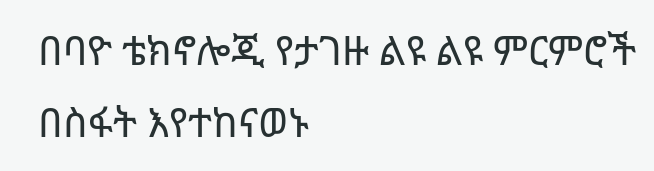በባዮ ቴክኖሎጂ የታገዙ ልዩ ልዩ ምርምሮች በስፋት እየተከናወኑ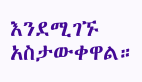እንደሚገኙ አስታውቀዋል።